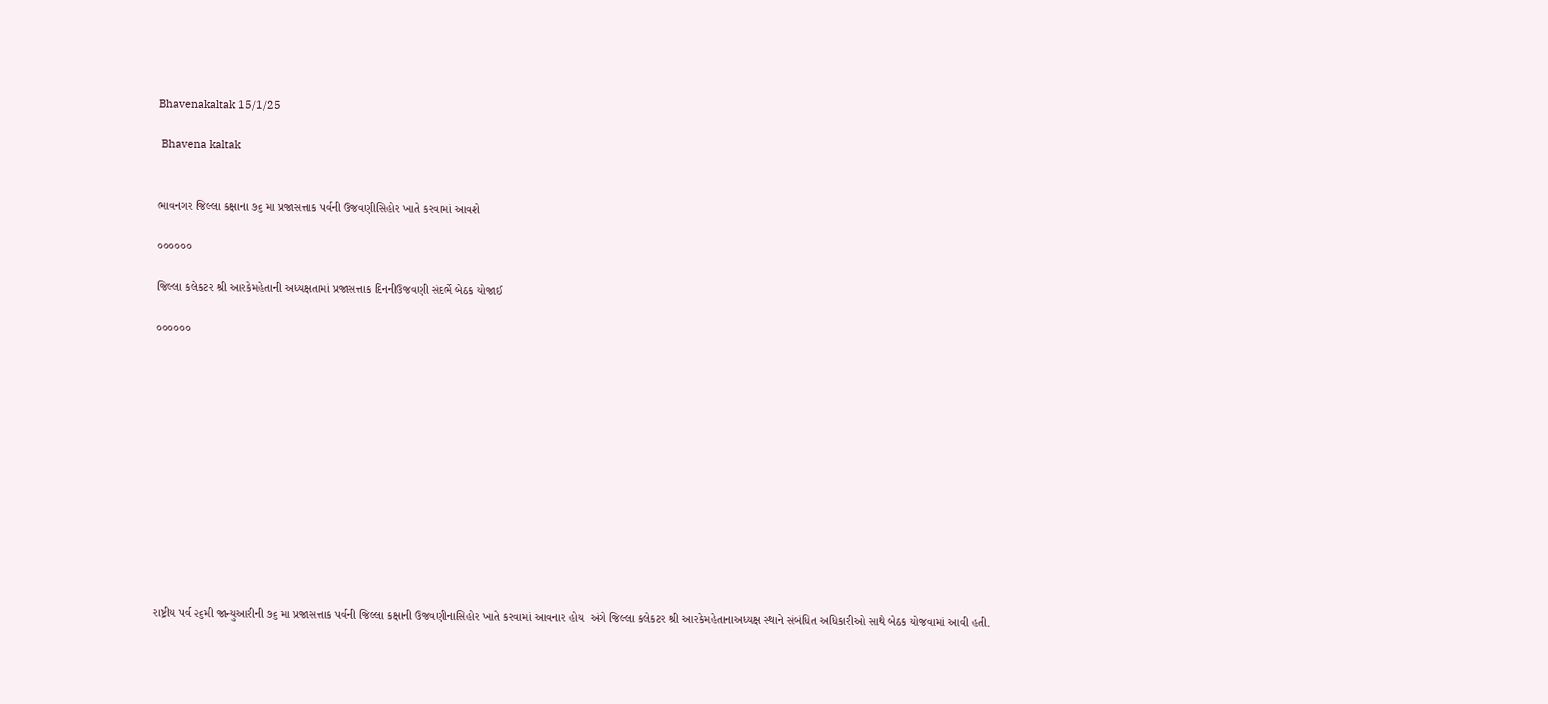Bhavenakaltak 15/1/25

 Bhavena kaltak


ભાવનગર જિલ્લા કક્ષાના ૭૬ મા પ્રજાસત્તાક પર્વની ઉજવણીસિહોર ખાતે કરવામાં આવશે

૦૦૦૦૦૦

જિલ્લા કલેકટર શ્રી આરકેમહેતાની અધ્યક્ષતામાં પ્રજાસત્તાક દિનનીઉજવણી સંદર્ભે બેઠક યોજાઈ

૦૦૦૦૦૦













રાષ્ટ્રીય પર્વ ૨૬મી જાન્યુઆરીની ૭૬ મા પ્રજાસત્તાક પર્વની જિલ્લા કક્ષાની ઉજવણીનાસિહોર ખાતે કરવામાં આવનાર હોય  અંગે જિલ્લા કલેકટર શ્રી આરકેમહેતાનાઅધ્યક્ષ સ્થાને સંબંધિત અધિકારીઓ સાથે બેઠક યોજવામાં આવી હતી.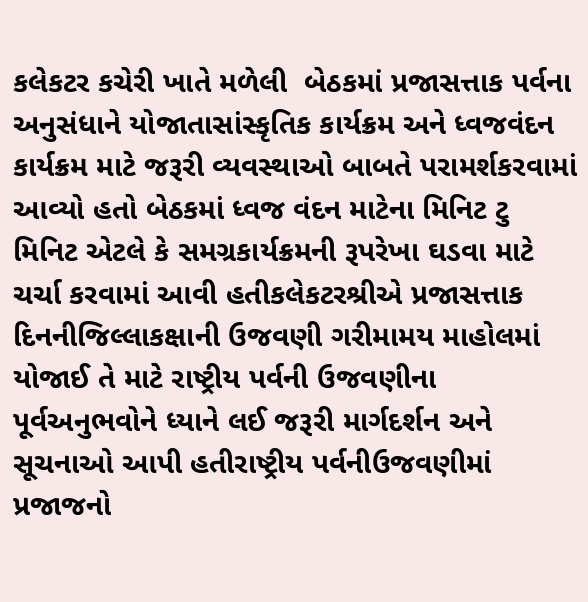કલેકટર કચેરી ખાતે મળેલી  બેઠકમાં પ્રજાસત્તાક પર્વના અનુસંધાને યોજાતાસાંસ્કૃતિક કાર્યક્રમ અને ધ્વજવંદન કાર્યક્રમ માટે જરૂરી વ્યવસ્થાઓ બાબતે પરામર્શકરવામાં આવ્યો હતો બેઠકમાં ધ્વજ વંદન માટેના મિનિટ ટુ મિનિટ એટલે કે સમગ્રકાર્યક્રમની રૂપરેખા ઘડવા માટે ચર્ચા કરવામાં આવી હતીકલેકટરશ્રીએ પ્રજાસત્તાક દિનનીજિલ્લાકક્ષાની ઉજવણી ગરીમામય માહોલમાં યોજાઈ તે માટે રાષ્ટ્રીય પર્વની ઉજવણીના પૂર્વઅનુભવોને ધ્યાને લઈ જરૂરી માર્ગદર્શન અને સૂચનાઓ આપી હતીરાષ્ટ્રીય પર્વનીઉજવણીમાં પ્રજાજનો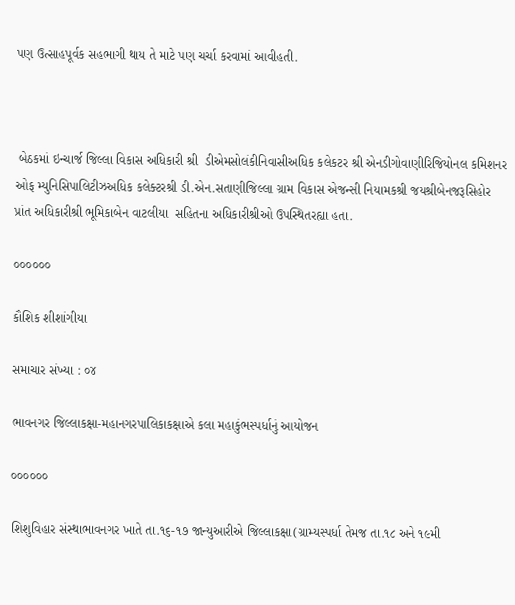પણ ઉત્સાહપૂર્વક સહભાગી થાય તે માટે પણ ચર્ચા કરવામાં આવીહતી.



 બેઠકમાં ઇન્ચાર્જ જિલ્લા વિકાસ અધિકારી શ્રી  ડીએમસોલંકીનિવાસીઅધિક કલેકટર શ્રી એનડીગોવાણીરિજિયોનલ કમિશનર ઓફ મ્યુનિસિપાલિટીઝઅધિક કલેક્ટરશ્રી ડી.એન.સતાણીજિલ્લા ગ્રામ વિકાસ એજન્સી નિયામકશ્રી જયશ્રીબેનજરૂસિહોર પ્રાંત અધિકારીશ્રી ભૂમિકાબેન વાટલીયા  સહિતના અધિકારીશ્રીઓ ઉપસ્થિતરહ્યા હતા.

૦૦૦૦૦૦

કૌશિક શીશાંગીયા

સમાચાર સંખ્યા : ૦૪

ભાવનગર જિલ્લાકક્ષા-મહાનગરપાલિકાકક્ષાએ કલા મહાકુંભસ્પર્ધાનું આયોજન

૦૦૦૦૦૦

શિશુવિહાર સંસ્થાભાવનગર ખાતે તા.૧૬-૧૭ જાન્યુઆરીએ‌ જિલ્લાકક્ષા(ગ્રામ્યસ્પર્ધા તેમજ તા.૧૮ અને ૧૯મી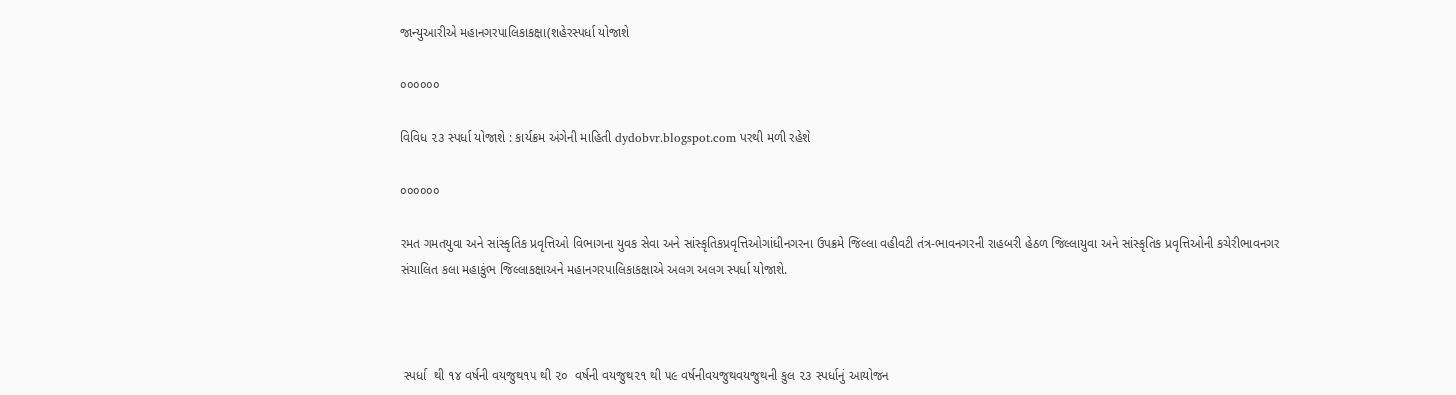જાન્યુઆરીએ મહાનગરપાલિકાકક્ષા(શહેરસ્પર્ધા‌ યોજાશે

૦૦૦૦૦૦

વિવિધ ૨૩ સ્પર્ધા યોજાશે : કાર્યક્રમ અંગેની માહિતી dydobvr.blogspot.com પરથી મળી રહેશે

૦૦૦૦૦૦

રમત ગમતયુવા અને સાંસ્કૃતિક પ્રવૃત્તિઓ વિભાગના યુવક સેવા અને સાંસ્કૃતિકપ્રવૃત્તિઓગાંધીનગરના ઉપક્રમે જિલ્લા વહીવટી તંત્ર-ભાવનગરની રાહબરી હેઠળ જિલ્લાયુવા અને સાંસ્કૃતિક પ્રવૃત્તિઓની કચેરીભાવનગર સંચાલિત કલા મહાકુંભ જિલ્લાકક્ષાઅને મહાનગરપાલિકાકક્ષાએ અલગ અલગ સ્પર્ધા યોજાશે.



 સ્પર્ધા  થી ૧૪ વર્ષની વયજુથ૧૫ થી ૨૦  વર્ષની વયજુથ૨૧ થી ૫૯ વર્ષનીવયજુથવયજુથની કુલ ૨૩ સ્પર્ધાનું આયોજન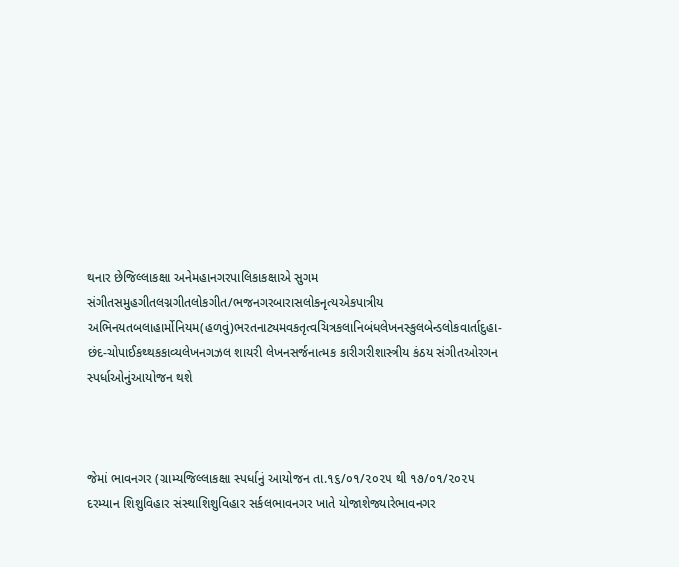થનાર છેજિલ્લાકક્ષા અનેમહાનગરપાલિકાકક્ષાએ સુગમ સંગીતસમુહગીતલગ્નગીતલોકગીત/ભજનગરબારાસલોકનૃત્યએકપાત્રીય અભિનયતબલાહાર્મોનિયમ(હળવું)ભરતનાટ્યમવકતૃત્વચિત્રકલાનિબંધલેખનસ્કુલબેન્ડલોકવાર્તાદુહા-છંદ-ચોપાઈકથ્થકકાવ્યલેખનગઝલ શાયરી લેખનસર્જનાત્મક કારીગરીશાસ્ત્રીય કંઠય સંગીતઓરગન સ્પર્ધાઓનુંઆયોજન થશે



જેમાં ભાવનગર (ગ્રામ્યજિલ્લાકક્ષા સ્પર્ધાનું આયોજન તા.૧૬/૦૧/૨૦૨૫ થી ૧૭/૦૧/૨૦૨૫ દરમ્યાન શિશુવિહાર સંસ્થાશિશુવિહાર સર્કલભાવનગર ખાતે યોજાશેજ્યારેભાવનગર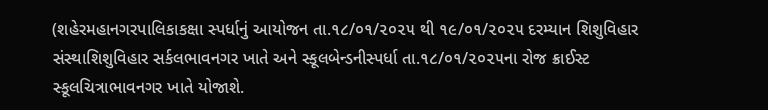(શહેરમહાનગરપાલિકાકક્ષા સ્પર્ધાનું આયોજન તા.૧૮/૦૧/૨૦૨૫ થી ૧૯/૦૧/૨૦૨૫ દરમ્યાન શિશુવિહાર સંસ્થાશિશુવિહાર સર્કલભાવનગર ખાતે અને સ્કૂલબેન્ડનીસ્પર્ધા તા.૧૮/૦૧/૨૦૨૫ના રોજ ક્રાઈસ્ટ સ્કૂલચિત્રાભાવનગર ખાતે યોજાશે.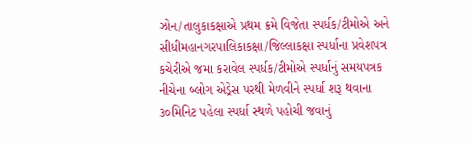ઝોન/તાલુકાકક્ષાએ પ્રથમ ક્રમે વિજેતા સ્પર્ધક/ટીમોએ અને સીધીમહાનગરપાલિકાકક્ષા/જિલ્લાકક્ષા સ્પર્ધાના પ્રવેશપત્ર કચેરીએ જમા કરાવેલ સ્પર્ધક/ટીમોએ સ્પર્ધાનું સમયપત્રક નીચેના બ્લોગ એડ્રેસ પરથી મેળવીને સ્પર્ધા શરૂ થવાના ૩૦મિનિટ પહેલા સ્પર્ધા સ્થળે પહોચી જવાનું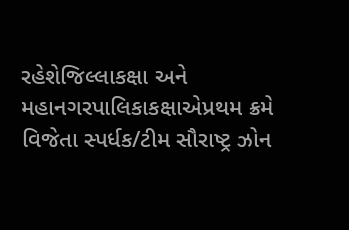રહેશેજિલ્લાકક્ષા અને મહાનગરપાલિકાકક્ષાએપ્રથમ ક્રમે વિજેતા સ્પર્ધક/ટીમ સૌરાષ્ટ્ર ઝોન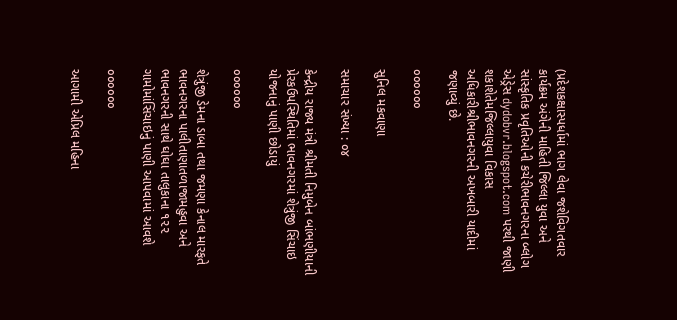(પ્રદેશકક્ષાસ્પર્ધામાં ભાગ લેવા જશેવિગતવાર કાર્યક્રમ અંગેની માહિતી જિલ્લા યુવા અને સાંસ્કૃતિક પ્રવૃતિઓની કચેરીભાવનગરના બ્લોગ એડ્રેસ dydobvr.blogspot.com પરથી જાણી શકાશેતેમજિલ્લાયુવા વિકાસ અધિકારીશ્રીભાવનગરની અખબારી યાદીમાં જણાવ્યું છે.

૦૦૦૦૦૦

સુનિલ મકવાણા

સમાચાર સંખ્યા : ૦૪

કેન્દ્રીય રાજ્ય મંત્રી શ્રીમતી નિમુબેન બાંભણીયાની પ્રેરકઉપસ્થિતિમાં ભાવનગરમાં શેત્રુંજી સિંચાઇ યોજનાનું પાણી છોડાયું

૦૦૦૦૦૦

શેત્રુંજી ડેમના ડાબા તથા જમણા કેનાલ મારફતે  ભાવનગરના પાલીતાણાતળાજામહુવા અને ભાવનગરની સાથે ઘોઘા તાલુકાના ૧૨૨ ગામોમાંસિંચાઇનું પાણી આપવામાં આવશે

૦૦૦૦૦૦

આગામી એપ્રિલ મહિના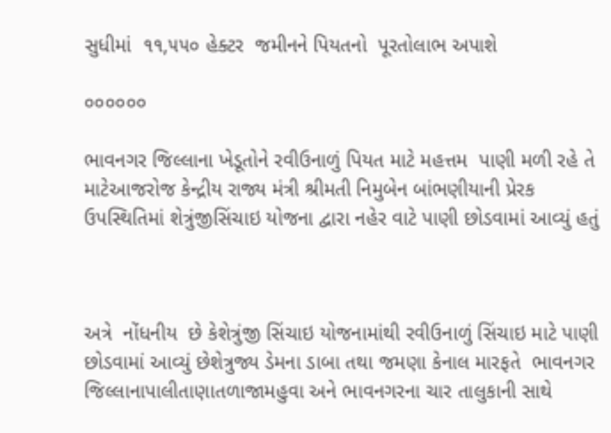સુધીમાં  ૧૧,૫૫૦ હેક્ટર  જમીનને પિયતનો  પૂરતોલાભ અપાશે

૦૦૦૦૦૦

ભાવનગર જિલ્લાના ખેડૂતોને રવીઉનાળું પિયત માટે મહત્તમ  પાણી મળી રહે તે માટેઆજરોજ કેન્દ્રીય રાજ્ય મંત્રી શ્રીમતી નિમુબેન બાંભણીયાની પ્રેરક ઉપસ્થિતિમાં શેત્રુંજીસિંચાઇ યોજના દ્વારા નહેર વાટે પાણી છોડવામાં આવ્યું હતું



અત્રે  નોંધનીય  છે કેશેત્રુંજી સિંચાઇ યોજનામાંથી રવીઉનાળું સિંચાઇ માટે પાણી છોડવામાં આવ્યું છેશેત્રુજ્ય ડેમના ડાબા તથા જમણા કેનાલ મારફતે  ભાવનગર જિલ્લાનાપાલીતાણાતળાજામહુવા અને ભાવનગરના ચાર તાલુકાની સાથે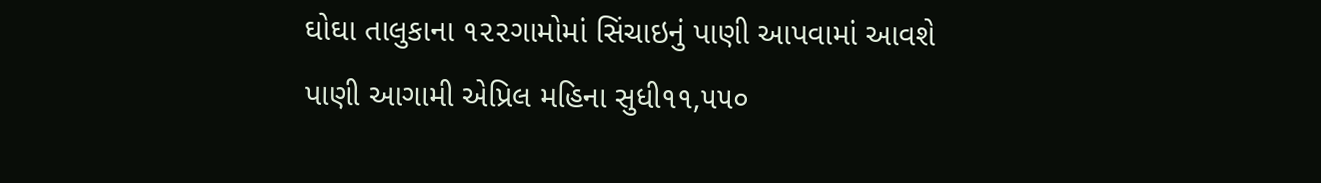ઘોઘા તાલુકાના ૧૨૨ગામોમાં સિંચાઇનું પાણી આપવામાં આવશે પાણી આગામી એપ્રિલ મહિના સુધી૧૧,૫૫૦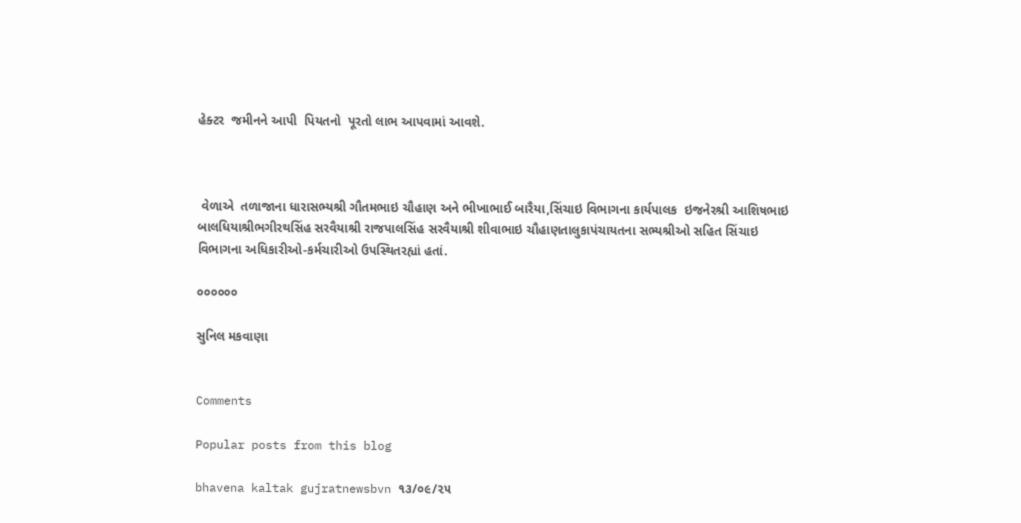હેક્ટર  જમીનને આપી  પિયતનો  પૂરતો લાભ આપવામાં આવશે.



 વેળાએ  તળાજાના ધારાસભ્યશ્રી ગૌતમભાઇ ચૌહાણ અને ભીખાભાઈ બારૈયા,સિંચાઇ વિભાગના કાર્યપાલક  ઇજનેરશ્રી આશિષભાઇ બાલધિયાશ્રીભગીરથસિંહ સરવૈયાશ્રી રાજપાલસિંહ સરવૈયાશ્રી શીવાભાઇ ચૌહાણતાલુકાપંચાયતના સભ્યશ્રીઓ સહિત સિંચાઇ વિભાગના અધિકારીઓ-કર્મચારીઓ ઉપસ્થિતરહ્યાં હતાં.

૦૦૦૦૦૦

સુનિલ મકવાણા


Comments

Popular posts from this blog

bhavena kaltak gujratnewsbvn ૧૩/૦૯/૨૫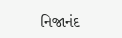નિજાનંદ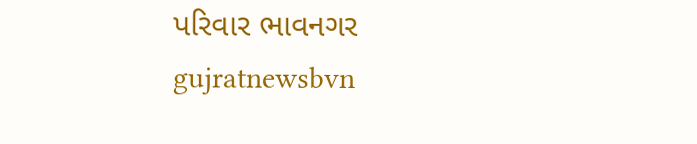પરિવાર ભાવનગર gujratnewsbvn